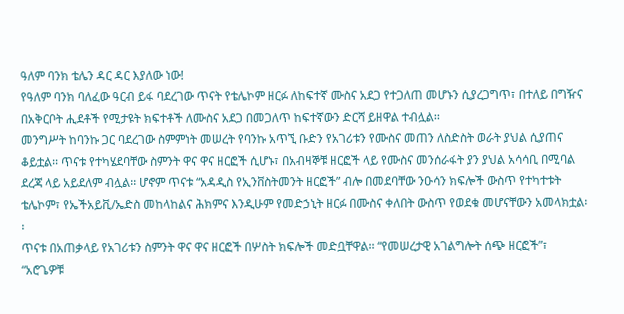ዓለም ባንክ ቴሌን ዳር ዳር እያለው ነው!
የዓለም ባንክ ባለፈው ዓርብ ይፋ ባደረገው ጥናት የቴሌኮም ዘርፉ ለከፍተኛ ሙስና አደጋ የተጋለጠ መሆኑን ሲያረጋግጥ፣ በተለይ በግዥና በአቅርቦት ሒደቶች የሚታዩት ክፍተቶች ለሙስና አደጋ በመጋለጥ ከፍተኛውን ድርሻ ይዘዋል ተብሏል፡፡
መንግሥት ከባንኩ ጋር ባደረገው ስምምነት መሠረት የባንኩ አጥኚ ቡድን የአገሪቱን የሙስና መጠን ለስድስት ወራት ያህል ሲያጠና ቆይቷል፡፡ ጥናቱ የተካሄደባቸው ስምንት ዋና ዋና ዘርፎች ሲሆኑ፣ በአብዛኞቹ ዘርፎች ላይ የሙስና መንሰራፋት ያን ያህል አሳሳቢ በሚባል ደረጃ ላይ አይደለም ብሏል፡፡ ሆኖም ጥናቱ “አዳዲስ የኢንቨስትመንት ዘርፎች” ብሎ በመደባቸው ንዑሳን ክፍሎች ውስጥ የተካተቱት ቴሌኮም፣ የኤችአይቪ/ኤድስ መከላከልና ሕክምና እንዲሁም የመድኃኒት ዘርፉ በሙስና ቀለበት ውስጥ የወደቁ መሆናቸውን አመላክቷል፡፡
ጥናቱ በአጠቃላይ የአገሪቱን ስምንት ዋና ዋና ዘርፎች በሦስት ክፍሎች መድቧቸዋል፡፡ “የመሠረታዊ አገልግሎት ሰጭ ዘርፎች”፣ “አሮጌዎቹ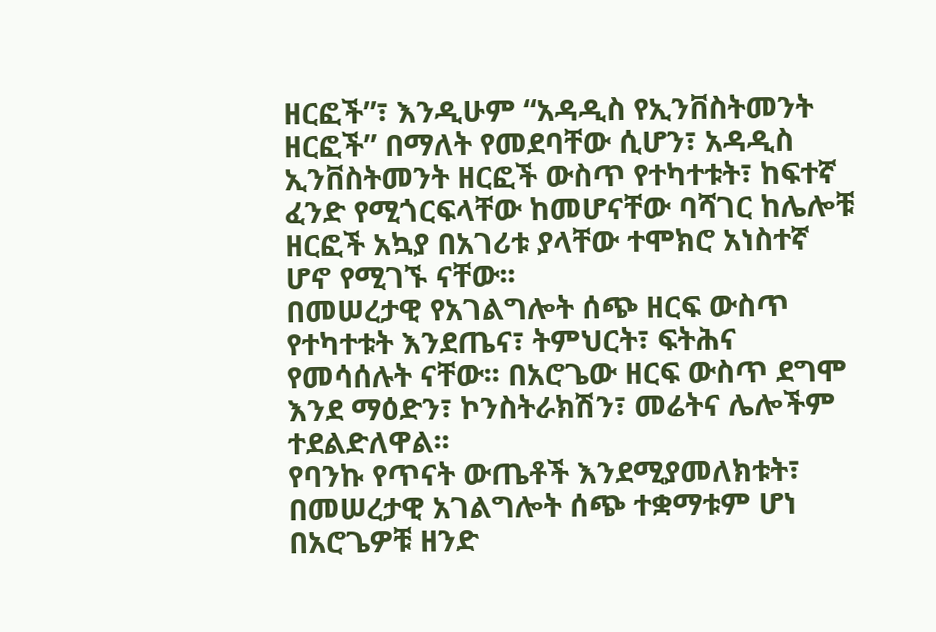ዘርፎች”፣ እንዲሁም “አዳዲስ የኢንቨስትመንት ዘርፎች” በማለት የመደባቸው ሲሆን፣ አዳዲስ ኢንቨስትመንት ዘርፎች ውስጥ የተካተቱት፣ ከፍተኛ ፈንድ የሚጎርፍላቸው ከመሆናቸው ባሻገር ከሌሎቹ ዘርፎች አኳያ በአገሪቱ ያላቸው ተሞክሮ አነስተኛ ሆኖ የሚገኙ ናቸው፡፡
በመሠረታዊ የአገልግሎት ሰጭ ዘርፍ ውስጥ የተካተቱት እንደጤና፣ ትምህርት፣ ፍትሕና የመሳሰሉት ናቸው፡፡ በአሮጌው ዘርፍ ውስጥ ደግሞ እንደ ማዕድን፣ ኮንስትራክሽን፣ መሬትና ሌሎችም ተደልድለዋል፡፡
የባንኩ የጥናት ውጤቶች እንደሚያመለክቱት፣ በመሠረታዊ አገልግሎት ሰጭ ተቋማቱም ሆነ በአሮጌዎቹ ዘንድ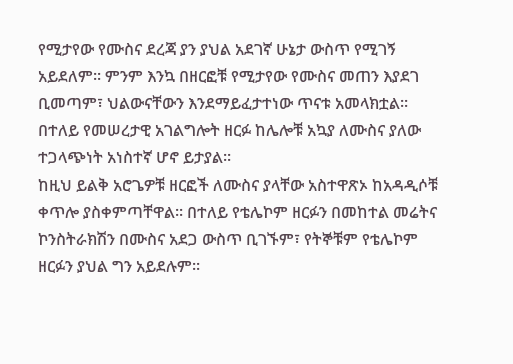የሚታየው የሙስና ደረጃ ያን ያህል አደገኛ ሁኔታ ውስጥ የሚገኝ አይደለም፡፡ ምንም እንኳ በዘርፎቹ የሚታየው የሙስና መጠን እያደገ ቢመጣም፣ ህልውናቸውን እንደማይፈታተነው ጥናቱ አመላክቷል፡፡ በተለይ የመሠረታዊ አገልግሎት ዘርፉ ከሌሎቹ አኳያ ለሙስና ያለው ተጋላጭነት አነስተኛ ሆኖ ይታያል፡፡
ከዚህ ይልቅ አሮጌዎቹ ዘርፎች ለሙስና ያላቸው አስተዋጽኦ ከአዳዲሶቹ ቀጥሎ ያስቀምጣቸዋል፡፡ በተለይ የቴሌኮም ዘርፉን በመከተል መሬትና ኮንስትራክሽን በሙስና አደጋ ውስጥ ቢገኙም፣ የትኞቹም የቴሌኮም ዘርፉን ያህል ግን አይደሉም፡፡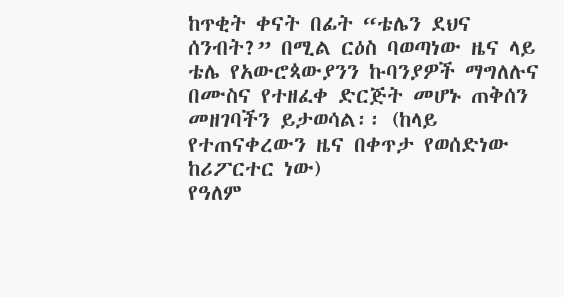ከጥቂት ቀናት በፊት “ቴሌን ደህና ሰንብት?” በሚል ርዕስ ባወጣነው ዜና ላይ ቴሌ የአውሮጳውያንን ኩባንያዎች ማግለሉና በሙስና የተዘፈቀ ድርጅት መሆኑ ጠቅሰን መዘገባችን ይታወሳል፡፡ (ከላይ የተጠናቀረውን ዜና በቀጥታ የወሰድነው ከሪፖርተር ነው)
የዓለም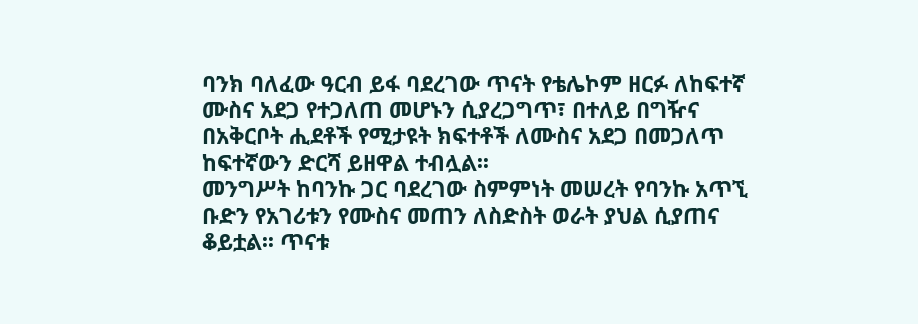ባንክ ባለፈው ዓርብ ይፋ ባደረገው ጥናት የቴሌኮም ዘርፉ ለከፍተኛ ሙስና አደጋ የተጋለጠ መሆኑን ሲያረጋግጥ፣ በተለይ በግዥና በአቅርቦት ሒደቶች የሚታዩት ክፍተቶች ለሙስና አደጋ በመጋለጥ ከፍተኛውን ድርሻ ይዘዋል ተብሏል፡፡
መንግሥት ከባንኩ ጋር ባደረገው ስምምነት መሠረት የባንኩ አጥኚ ቡድን የአገሪቱን የሙስና መጠን ለስድስት ወራት ያህል ሲያጠና ቆይቷል፡፡ ጥናቱ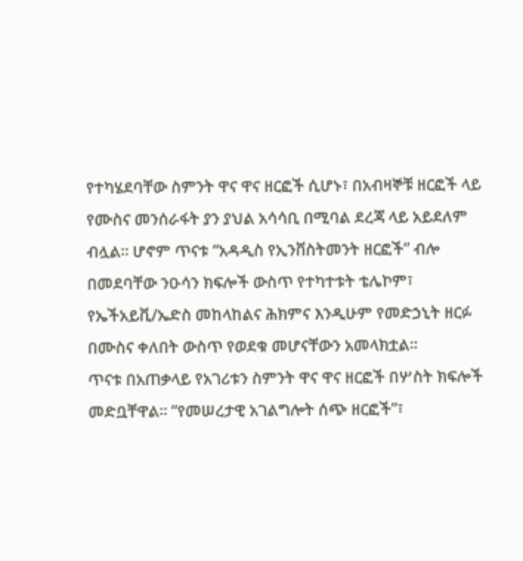የተካሄደባቸው ስምንት ዋና ዋና ዘርፎች ሲሆኑ፣ በአብዛኞቹ ዘርፎች ላይ የሙስና መንሰራፋት ያን ያህል አሳሳቢ በሚባል ደረጃ ላይ አይደለም ብሏል፡፡ ሆኖም ጥናቱ “አዳዲስ የኢንቨስትመንት ዘርፎች” ብሎ በመደባቸው ንዑሳን ክፍሎች ውስጥ የተካተቱት ቴሌኮም፣ የኤችአይቪ/ኤድስ መከላከልና ሕክምና እንዲሁም የመድኃኒት ዘርፉ በሙስና ቀለበት ውስጥ የወደቁ መሆናቸውን አመላክቷል፡፡
ጥናቱ በአጠቃላይ የአገሪቱን ስምንት ዋና ዋና ዘርፎች በሦስት ክፍሎች መድቧቸዋል፡፡ “የመሠረታዊ አገልግሎት ሰጭ ዘርፎች”፣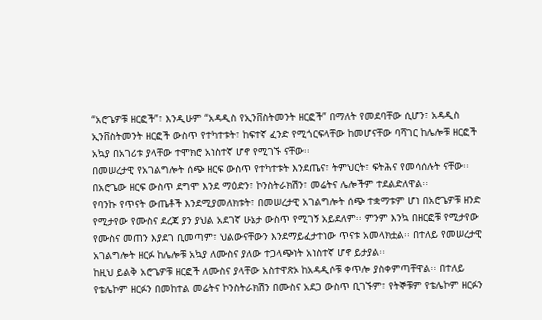“አሮጌዎቹ ዘርፎች”፣ እንዲሁም “አዳዲስ የኢንቨስትመንት ዘርፎች” በማለት የመደባቸው ሲሆን፣ አዳዲስ ኢንቨስትመንት ዘርፎች ውስጥ የተካተቱት፣ ከፍተኛ ፈንድ የሚጎርፍላቸው ከመሆናቸው ባሻገር ከሌሎቹ ዘርፎች አኳያ በአገሪቱ ያላቸው ተሞክሮ አነስተኛ ሆኖ የሚገኙ ናቸው፡፡
በመሠረታዊ የአገልግሎት ሰጭ ዘርፍ ውስጥ የተካተቱት እንደጤና፣ ትምህርት፣ ፍትሕና የመሳሰሉት ናቸው፡፡ በአሮጌው ዘርፍ ውስጥ ደግሞ እንደ ማዕድን፣ ኮንስትራክሽን፣ መሬትና ሌሎችም ተደልድለዋል፡፡
የባንኩ የጥናት ውጤቶች እንደሚያመለክቱት፣ በመሠረታዊ አገልግሎት ሰጭ ተቋማቱም ሆነ በአሮጌዎቹ ዘንድ የሚታየው የሙስና ደረጃ ያን ያህል አደገኛ ሁኔታ ውስጥ የሚገኝ አይደለም፡፡ ምንም እንኳ በዘርፎቹ የሚታየው የሙስና መጠን እያደገ ቢመጣም፣ ህልውናቸውን እንደማይፈታተነው ጥናቱ አመላክቷል፡፡ በተለይ የመሠረታዊ አገልግሎት ዘርፉ ከሌሎቹ አኳያ ለሙስና ያለው ተጋላጭነት አነስተኛ ሆኖ ይታያል፡፡
ከዚህ ይልቅ አሮጌዎቹ ዘርፎች ለሙስና ያላቸው አስተዋጽኦ ከአዳዲሶቹ ቀጥሎ ያስቀምጣቸዋል፡፡ በተለይ የቴሌኮም ዘርፉን በመከተል መሬትና ኮንስትራክሽን በሙስና አደጋ ውስጥ ቢገኙም፣ የትኞቹም የቴሌኮም ዘርፉን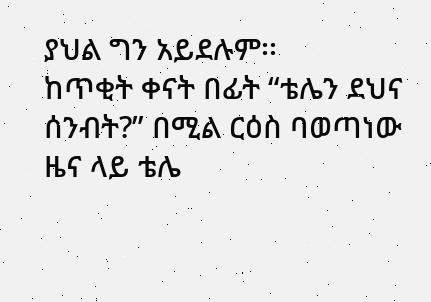ያህል ግን አይደሉም፡፡
ከጥቂት ቀናት በፊት “ቴሌን ደህና ሰንብት?” በሚል ርዕስ ባወጣነው ዜና ላይ ቴሌ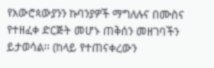የአውሮጳውያንን ኩባንያዎች ማግለሉና በሙስና የተዘፈቀ ድርጅት መሆኑ ጠቅሰን መዘገባችን ይታወሳል፡፡ (ከላይ የተጠናቀረውን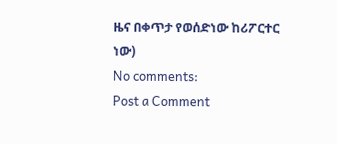ዜና በቀጥታ የወሰድነው ከሪፖርተር ነው)
No comments:
Post a Comment